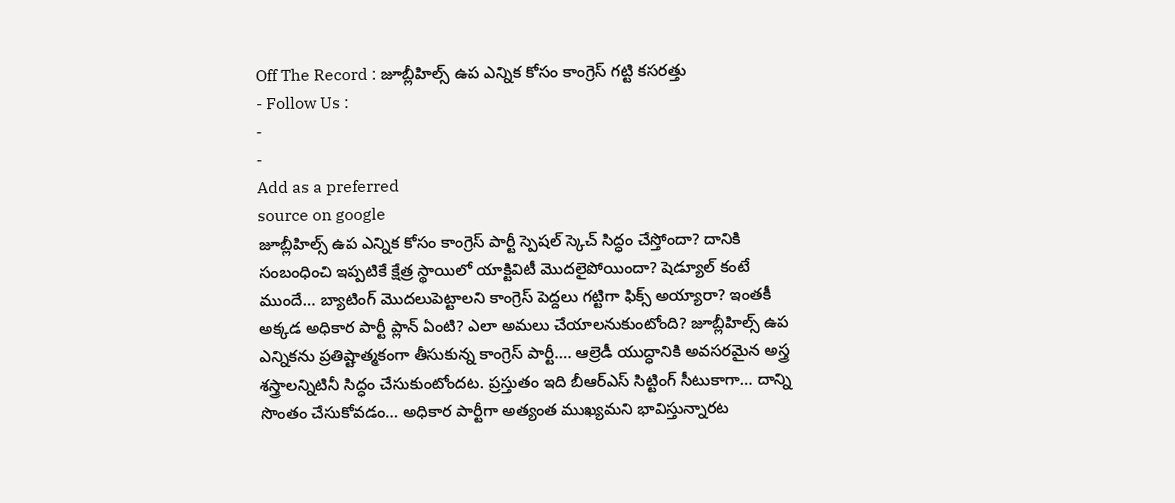Off The Record : జూబ్లీహిల్స్ ఉప ఎన్నిక కోసం కాంగ్రెస్ గట్టి కసరత్తు
- Follow Us :
-
-
Add as a preferred
source on google
జూబ్లీహిల్స్ ఉప ఎన్నిక కోసం కాంగ్రెస్ పార్టీ స్పెషల్ స్కెచ్ సిద్ధం చేస్తోందా? దానికి సంబంధించి ఇప్పటికే క్షేత్ర స్థాయిలో యాక్టివిటీ మొదలైపోయిందా? షెడ్యూల్ కంటే ముందే… బ్యాటింగ్ మొదలుపెట్టాలని కాంగ్రెస్ పెద్దలు గట్టిగా ఫిక్స్ అయ్యారా? ఇంతకీ అక్కడ అధికార పార్టీ ప్లాన్ ఏంటి? ఎలా అమలు చేయాలనుకుంటోంది? జూబ్లీహిల్స్ ఉప ఎన్నికను ప్రతిష్టాత్మకంగా తీసుకున్న కాంగ్రెస్ పార్టీ…. ఆల్రెడీ యుద్ధానికి అవసరమైన అస్త్ర శస్త్రాలన్నిటినీ సిద్ధం చేసుకుంటోందట. ప్రస్తుతం ఇది బీఆర్ఎస్ సిట్టింగ్ సీటుకాగా… దాన్ని సొంతం చేసుకోవడం… అధికార పార్టీగా అత్యంత ముఖ్యమని భావిస్తున్నారట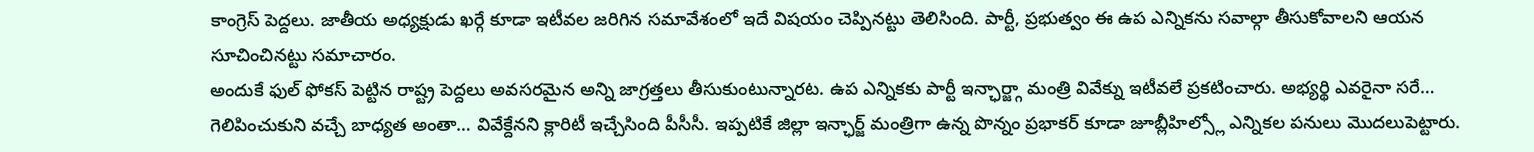కాంగ్రెస్ పెద్దలు. జాతీయ అధ్యక్షుడు ఖర్గే కూడా ఇటీవల జరిగిన సమావేశంలో ఇదే విషయం చెప్పినట్టు తెలిసింది. పార్టీ, ప్రభుత్వం ఈ ఉప ఎన్నికను సవాల్గా తీసుకోవాలని ఆయన సూచించినట్టు సమాచారం.
అందుకే ఫుల్ ఫోకస్ పెట్టిన రాష్ట్ర పెద్దలు అవసరమైన అన్ని జాగ్రత్తలు తీసుకుంటున్నారట. ఉప ఎన్నికకు పార్టీ ఇన్ఛార్జ్గా మంత్రి వివేక్ను ఇటీవలే ప్రకటించారు. అభ్యర్థి ఎవరైనా సరే… గెలిపించుకుని వచ్చే బాధ్యత అంతా… వివేక్దేనని క్లారిటీ ఇచ్చేసింది పీసీసీ. ఇప్పటికే జిల్లా ఇన్ఛార్జ్ మంత్రిగా ఉన్న పొన్నం ప్రభాకర్ కూడా జూబ్లీహిల్స్లో ఎన్నికల పనులు మొదలుపెట్టారు.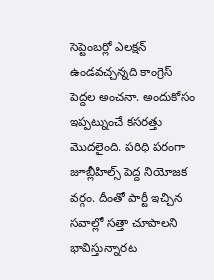సెప్టెంబర్లో ఎలక్షన్ ఉండవచ్చన్నది కాంగ్రెస్ పెద్దల అంచనా. అందుకోసం ఇప్పట్నుంచే కసరత్తు మొదలైంది. పరిధి పరంగా జూబ్లీహిల్స్ పెద్ద నియోజక వర్గం. దీంతో పార్టీ ఇచ్చిన సవాల్లో సత్తా చూపాలని భావిస్తున్నారట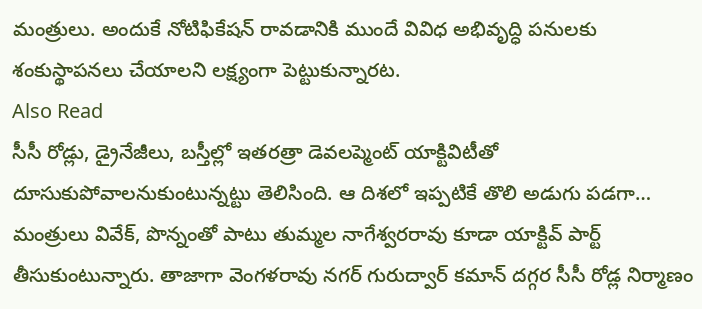మంత్రులు. అందుకే నోటిఫికేషన్ రావడానికి ముందే వివిధ అభివృద్ధి పనులకు శంకుస్థాపనలు చేయాలని లక్ష్యంగా పెట్టుకున్నారట.
Also Read
సీసీ రోడ్లు, డ్రైనేజీలు, బస్తీల్లో ఇతరత్రా డెవలప్మెంట్ యాక్టివిటీతో దూసుకుపోవాలనుకుంటున్నట్టు తెలిసింది. ఆ దిశలో ఇప్పటికే తొలి అడుగు పడగా… మంత్రులు వివేక్, పొన్నంతో పాటు తుమ్మల నాగేశ్వరరావు కూడా యాక్టివ్ పార్ట్ తీసుకుంటున్నారు. తాజాగా వెంగళరావు నగర్ గురుద్వార్ కమాన్ దగ్గర సీసీ రోడ్ల నిర్మాణం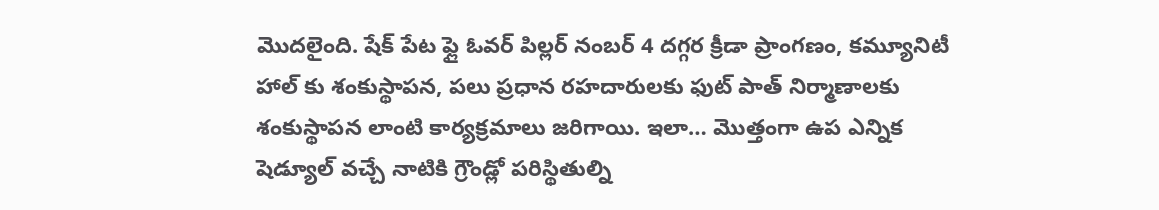మొదలైంది. షేక్ పేట ఫ్లై ఓవర్ పిల్లర్ నంబర్ 4 దగ్గర క్రీడా ప్రాంగణం, కమ్యూనిటీ హాల్ కు శంకుస్థాపన, పలు ప్రధాన రహదారులకు ఫుట్ పాత్ నిర్మాణాలకు శంకుస్థాపన లాంటి కార్యక్రమాలు జరిగాయి. ఇలా… మొత్తంగా ఉప ఎన్నిక షెడ్యూల్ వచ్చే నాటికి గ్రౌండ్లో పరిస్థితుల్ని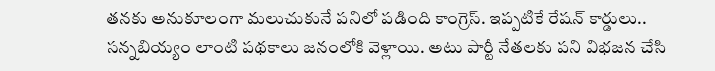తనకు అనుకూలంగా మలుచుకునే పనిలో పడింది కాంగ్రెస్. ఇప్పటికే రేషన్ కార్డులు.. సన్నబియ్యం లాంటి పథకాలు జనంలోకి వెళ్లాయి. అటు పార్టీ నేతలకు పని విభజన చేసి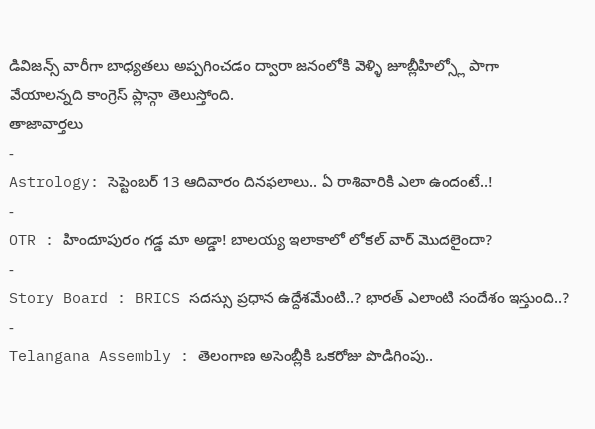డివిజన్స్ వారీగా బాధ్యతలు అప్పగించడం ద్వారా జనంలోకి వెళ్ళి జూబ్లీహిల్స్లో పాగా వేయాలన్నది కాంగ్రెస్ ప్లాన్గా తెలుస్తోంది.
తాజావార్తలు
-
Astrology: సెప్టెంబర్ 13 ఆదివారం దినఫలాలు.. ఏ రాశివారికి ఎలా ఉందంటే..!
-
OTR : హిందూపురం గడ్డ మా అడ్డా! బాలయ్య ఇలాకాలో లోకల్ వార్ మొదలైందా?
-
Story Board : BRICS సదస్సు ప్రధాన ఉద్దేశమేంటి..? భారత్ ఎలాంటి సందేశం ఇస్తుంది..?
-
Telangana Assembly : తెలంగాణ అసెంబ్లీకి ఒకరోజు పొడిగింపు..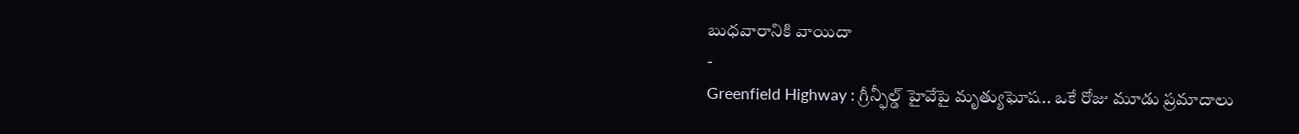బుధవారానికి వాయిదా
-
Greenfield Highway : గ్రీన్ఫీల్డ్ హైవేపై మృత్యుఘోష.. ఒకే రోజు మూడు ప్రమాదాలు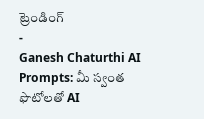ట్రెండింగ్
-
Ganesh Chaturthi AI Prompts: మీ స్వంత ఫొటోలతో AI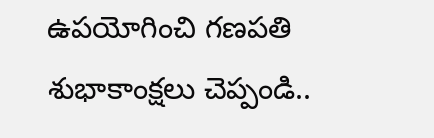ఉపయోగించి గణపతి శుభాకాంక్షలు చెప్పండి..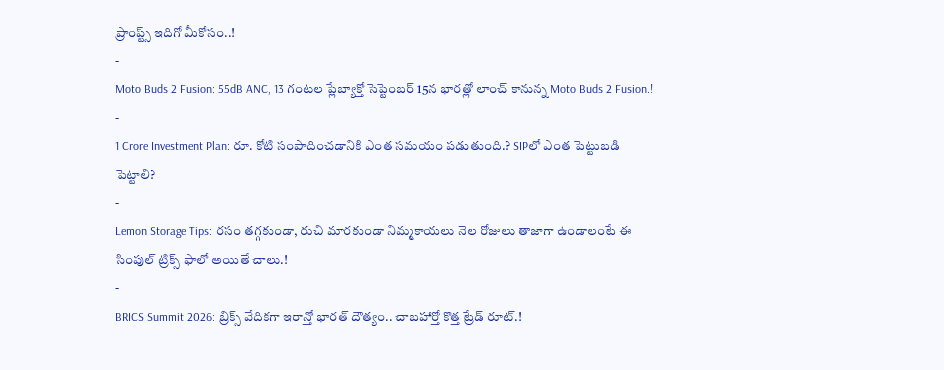ప్రాంప్ట్స్ ఇదిగో మీకోసం..!
-
Moto Buds 2 Fusion: 55dB ANC, 13 గంటల ప్లేబ్యాక్తో సెప్టెంబర్ 15న భారత్లో లాంచ్ కానున్న Moto Buds 2 Fusion.!
-
1 Crore Investment Plan: రూ. కోటి సంపాదించడానికి ఎంత సమయం పడుతుంది.? SIPలో ఎంత పెట్టుబడి పెట్టాలి?
-
Lemon Storage Tips: రసం తగ్గకుండా, రుచి మారకుండా నిమ్మకాయలు నెల రోజులు తాజాగా ఉండాలంటే ఈ సింపుల్ ట్రిక్స్ ఫాలో అయితే చాలు.!
-
BRICS Summit 2026: బ్రిక్స్ వేదికగా ఇరాన్తో భారత్ దౌత్యం.. చాబహార్తో కొత్త ట్రేడ్ రూట్.!